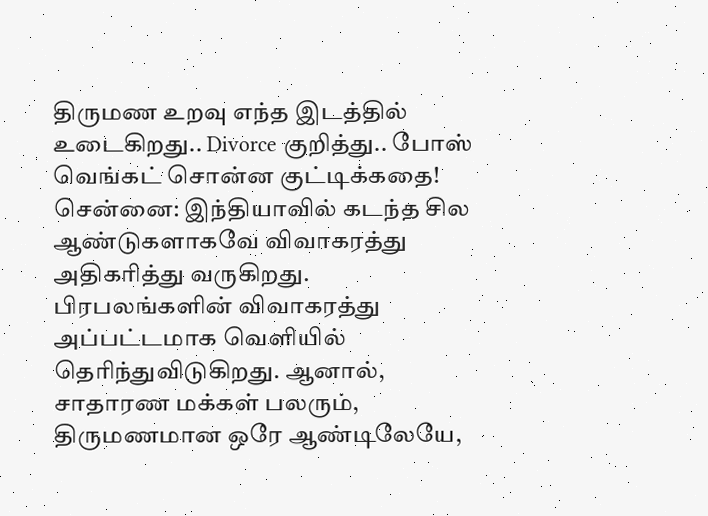திருமண உறவு எந்த இடத்தில் உடைகிறது.. Divorce குறித்து.. போஸ் வெங்கட் சொன்ன குட்டிக்கதை!
சென்னை: இந்தியாவில் கடந்த சில ஆண்டுகளாகவே விவாகரத்து அதிகரித்து வருகிறது. பிரபலங்களின் விவாகரத்து அப்பட்டமாக வெளியில் தெரிந்துவிடுகிறது. ஆனால், சாதாரண மக்கள் பலரும், திருமணமான ஒரே ஆண்டிலேயே,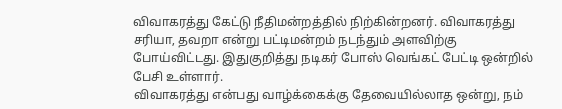விவாகரத்து கேட்டு நீதிமன்றத்தில் நிற்கின்றனர். விவாகரத்து சரியா, தவறா என்று பட்டிமன்றம் நடந்தும் அளவிற்கு போய்விட்டது. இதுகுறித்து நடிகர் போஸ் வெங்கட் பேட்டி ஒன்றில் பேசி உள்ளார்.
விவாகரத்து என்பது வாழ்க்கைக்கு தேவையில்லாத ஒன்று, நம்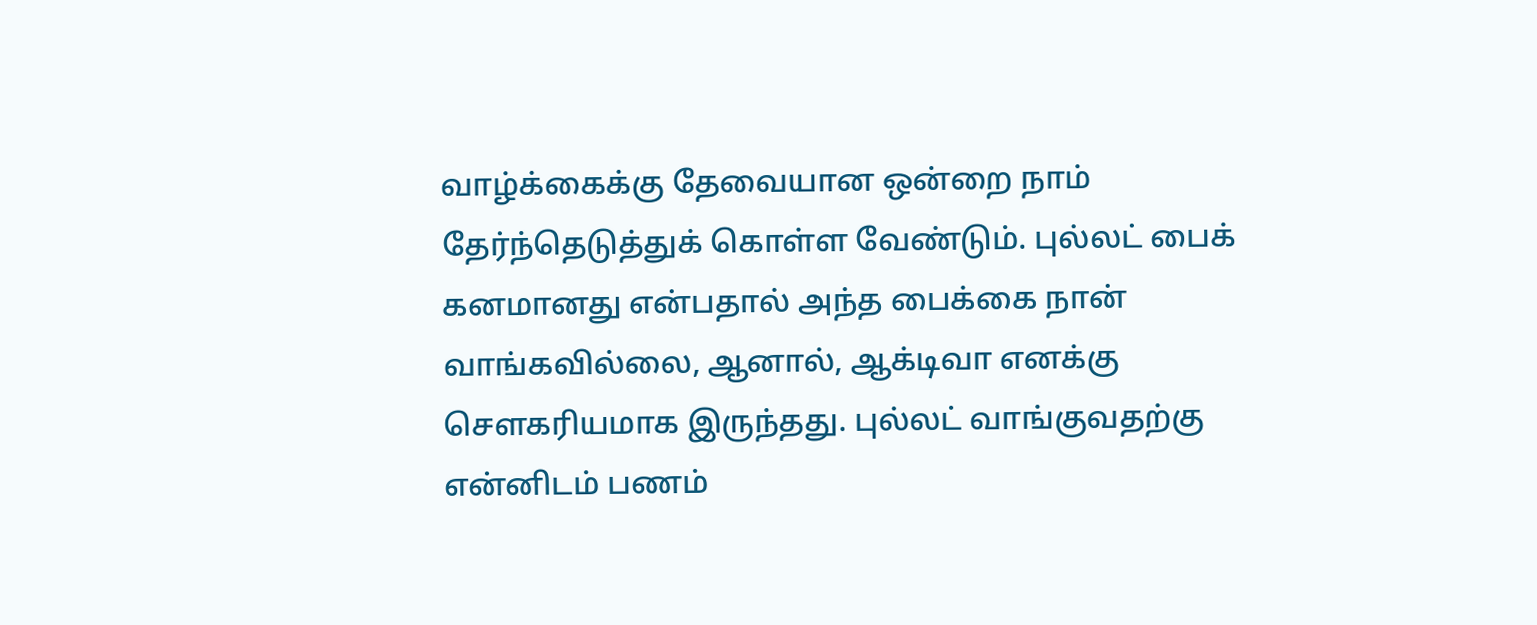வாழ்க்கைக்கு தேவையான ஒன்றை நாம் தேர்ந்தெடுத்துக் கொள்ள வேண்டும். புல்லட் பைக் கனமானது என்பதால் அந்த பைக்கை நான் வாங்கவில்லை, ஆனால், ஆக்டிவா எனக்கு சௌகரியமாக இருந்தது. புல்லட் வாங்குவதற்கு என்னிடம் பணம்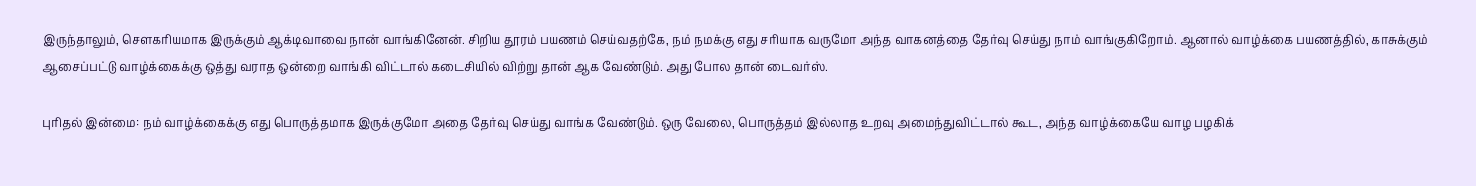இருந்தாலும், சௌகரியமாக இருக்கும் ஆக்டிவாவை நான் வாங்கினேன். சிறிய தூரம் பயணம் செய்வதற்கே, நம் நமக்கு எது சரியாக வருமோ அந்த வாகனத்தை தேர்வு செய்து நாம் வாங்குகிறோம். ஆனால் வாழ்க்கை பயணத்தில், காசுக்கும் ஆசைப்பட்டு வாழ்க்கைக்கு ஒத்து வராத ஒன்றை வாங்கி விட்டால் கடைசியில் விற்று தான் ஆக வேண்டும். அது போல தான் டைவர்ஸ்.

புரிதல் இன்மை: நம் வாழ்க்கைக்கு எது பொருத்தமாக இருக்குமோ அதை தேர்வு செய்து வாங்க வேண்டும். ஒரு வேலை, பொருத்தம் இல்லாத உறவு அமைந்துவிட்டால் கூட, அந்த வாழ்க்கையே வாழ பழகிக்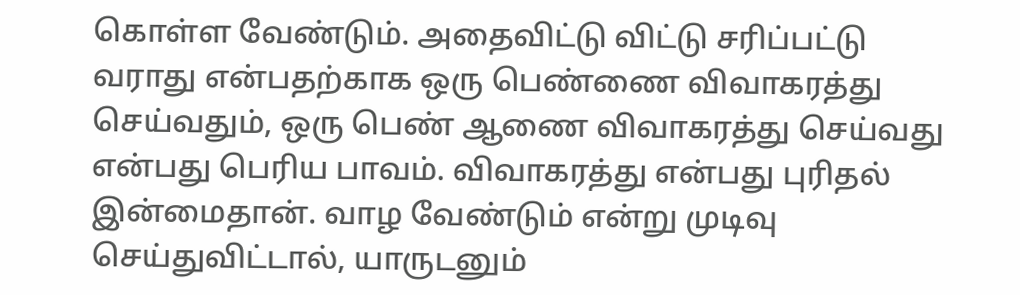கொள்ள வேண்டும். அதைவிட்டு விட்டு சரிப்பட்டு வராது என்பதற்காக ஒரு பெண்ணை விவாகரத்து செய்வதும், ஒரு பெண் ஆணை விவாகரத்து செய்வது என்பது பெரிய பாவம். விவாகரத்து என்பது புரிதல் இன்மைதான். வாழ வேண்டும் என்று முடிவு செய்துவிட்டால், யாருடனும்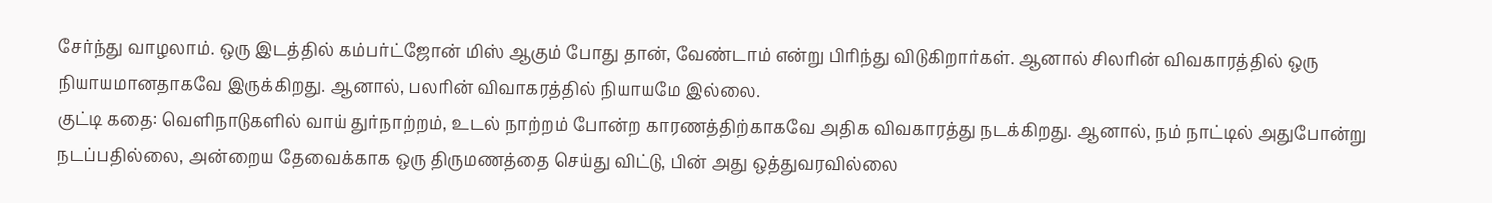சேர்ந்து வாழலாம். ஒரு இடத்தில் கம்பர்ட்ஜோன் மிஸ் ஆகும் போது தான், வேண்டாம் என்று பிரிந்து விடுகிறார்கள். ஆனால் சிலரின் விவகாரத்தில் ஒரு நியாயமானதாகவே இருக்கிறது. ஆனால், பலரின் விவாகரத்தில் நியாயமே இல்லை.
குட்டி கதை: வெளிநாடுகளில் வாய் துர்நாற்றம், உடல் நாற்றம் போன்ற காரணத்திற்காகவே அதிக விவகாரத்து நடக்கிறது. ஆனால், நம் நாட்டில் அதுபோன்று நடப்பதில்லை, அன்றைய தேவைக்காக ஒரு திருமணத்தை செய்து விட்டு, பின் அது ஒத்துவரவில்லை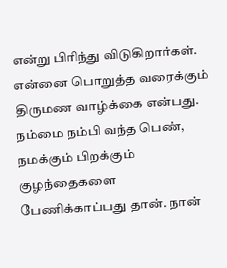என்று பிரிந்து விடுகிறார்கள். என்னை பொறுத்த வரைக்கும் திருமண வாழ்க்கை என்பது. நம்மை நம்பி வந்த பெண், நமக்கும் பிறக்கும் குழந்தைகளை பேணிக்காப்பது தான். நான்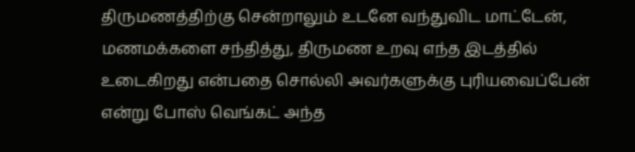திருமணத்திற்கு சென்றாலும் உடனே வந்துவிட மாட்டேன், மணமக்களை சந்தித்து, திருமண உறவு எந்த இடத்தில் உடைகிறது என்பதை சொல்லி அவர்களுக்கு புரியவைப்பேன் என்று போஸ் வெங்கட் அந்த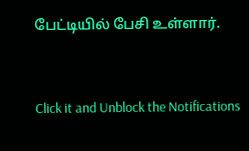பேட்டியில் பேசி உள்ளார்.


Click it and Unblock the Notifications